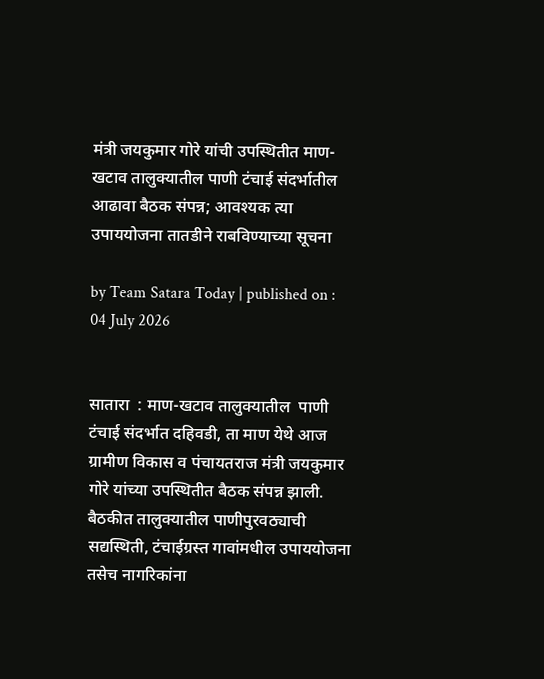मंत्री जयकुमार गोरे यांची उपस्थितीत माण-खटाव तालुक्यातील पाणी टंचाई संदर्भातील आढावा बैठक संपन्न; आवश्यक त्या उपाययोजना तातडीने राबविण्याच्या सूचना

by Team Satara Today | published on : 04 July 2026


सातारा  : माण-खटाव तालुक्यातील  पाणी टंचाई संदर्भात दहिवडी, ता माण येथे आज  ग्रामीण विकास व पंचायतराज मंत्री जयकुमार गोरे यांच्या उपस्थितीत बैठक संपन्न झाली. बैठकीत तालुक्यातील पाणीपुरवठ्याची सद्यस्थिती, टंचाईग्रस्त गावांमधील उपाययोजना तसेच नागरिकांना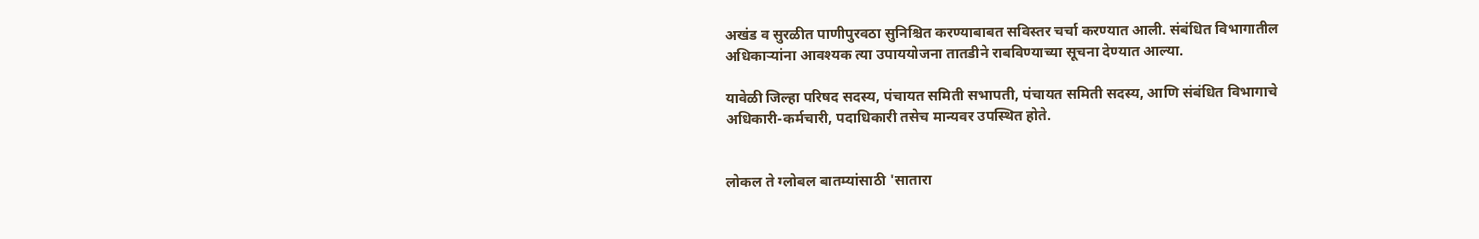अखंड व सुरळीत पाणीपुरवठा सुनिश्चित करण्याबाबत सविस्तर चर्चा करण्यात आली. संबंधित विभागातील अधिकाऱ्यांना आवश्यक त्या उपाययोजना तातडीने राबविण्याच्या सूचना देण्यात आल्या.

यावेळी जिल्हा परिषद सदस्य, पंचायत समिती सभापती, पंचायत समिती सदस्य, आणि संबंधित विभागाचे अधिकारी-कर्मचारी, पदाधिकारी तसेच मान्यवर उपस्थित होते.


लोकल ते ग्लोबल बातम्यांसाठी 'सातारा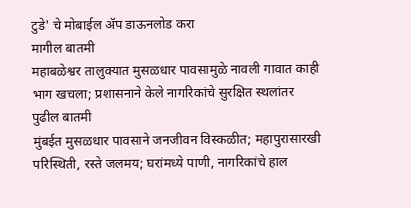टुडे' चे मोबाईल ॲप डाऊनलोड करा
मागील बातमी
महाबळेश्वर तालुक्यात मुसळधार पावसामुळे नावली गावात काही भाग खचला; प्रशासनाने केले नागरिकांचे सुरक्षित स्थलांतर
पुढील बातमी
मुंबईत मुसळधार पावसाने जनजीवन विस्कळीत; महापुरासारखी परिस्थिती, रस्ते जलमय; घरांमध्ये पाणी, नागरिकांचे हाल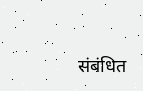संबंधित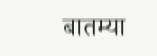बातम्या